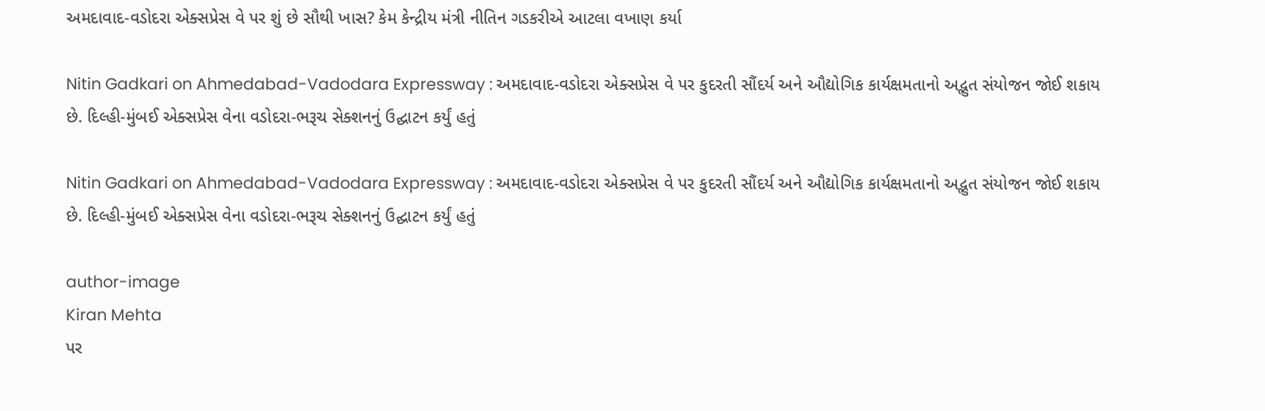અમદાવાદ-વડોદરા એક્સપ્રેસ વે પર શું છે સૌથી ખાસ? કેમ કેન્દ્રીય મંત્રી નીતિન ગડકરીએ આટલા વખાણ કર્યા

Nitin Gadkari on Ahmedabad-Vadodara Expressway : અમદાવાદ-વડોદરા એક્સપ્રેસ વે પર કુદરતી સૌંદર્ય અને ઔદ્યોગિક કાર્યક્ષમતાનો અદ્ભુત સંયોજન જોઈ શકાય છે. દિલ્હી-મુંબઈ એક્સપ્રેસ વેના વડોદરા-ભરૂચ સેક્શનનું ઉદ્ઘાટન કર્યું હતું

Nitin Gadkari on Ahmedabad-Vadodara Expressway : અમદાવાદ-વડોદરા એક્સપ્રેસ વે પર કુદરતી સૌંદર્ય અને ઔદ્યોગિક કાર્યક્ષમતાનો અદ્ભુત સંયોજન જોઈ શકાય છે. દિલ્હી-મુંબઈ એક્સપ્રેસ વેના વડોદરા-ભરૂચ સેક્શનનું ઉદ્ઘાટન કર્યું હતું

author-image
Kiran Mehta
પર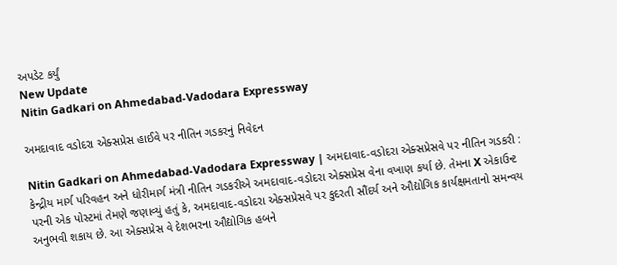અપડેટ કર્યું
New Update
Nitin Gadkari on Ahmedabad-Vadodara Expressway

અમદાવાદ વડોદરા એક્સપ્રેસ હાઈવે પર નીતિન ગડકરનું નિવેદન

Nitin Gadkari on Ahmedabad-Vadodara Expressway | અમદાવાદ-વડોદરા એક્સપ્રેસવે પર નીતિન ગડકરી : કેન્દ્રીય માર્ગ પરિવહન અને ધોરીમાર્ગ મંત્રી નીતિન ગડકરીએ અમદાવાદ-વડોદરા એક્સપ્રેસ વેના વખાણ કર્યા છે. તેમના X એકાઉન્ટ પરની એક પોસ્ટમાં તેમણે જણાવ્યું હતું કે, અમદાવાદ-વડોદરા એક્સપ્રેસવે પર કુદરતી સૌંદર્ય અને ઔદ્યોગિક કાર્યક્ષમતાનો સમન્વય અનુભવી શકાય છે. આ એક્સપ્રેસ વે દેશભરના ઔદ્યોગિક હબને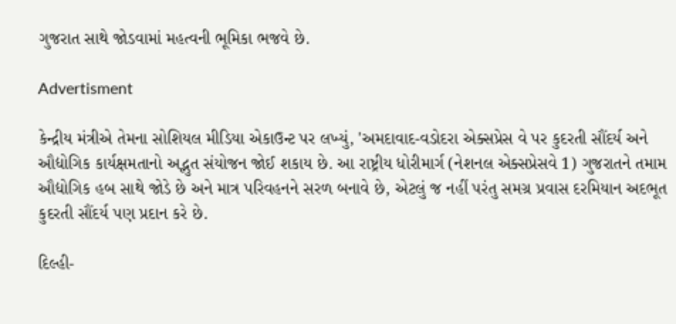ગુજરાત સાથે જોડવામાં મહત્વની ભૂમિકા ભજવે છે.

Advertisment

કેન્દ્રીય મંત્રીએ તેમના સોશિયલ મીડિયા એકાઉન્ટ પર લખ્યું, 'અમદાવાદ-વડોદરા એક્સપ્રેસ વે પર કુદરતી સૌંદર્ય અને ઔદ્યોગિક કાર્યક્ષમતાનો અદ્ભુત સંયોજન જોઈ શકાય છે. આ રાષ્ટ્રીય ધોરીમાર્ગ (નેશનલ એક્સપ્રેસવે 1) ગુજરાતને તમામ ઔદ્યોગિક હબ સાથે જોડે છે અને માત્ર પરિવહનને સરળ બનાવે છે, એટલું જ નહીં પરંતુ સમગ્ર પ્રવાસ દરમિયાન અદભૂત કુદરતી સૌંદર્ય પણ પ્રદાન કરે છે.

દિલ્હી-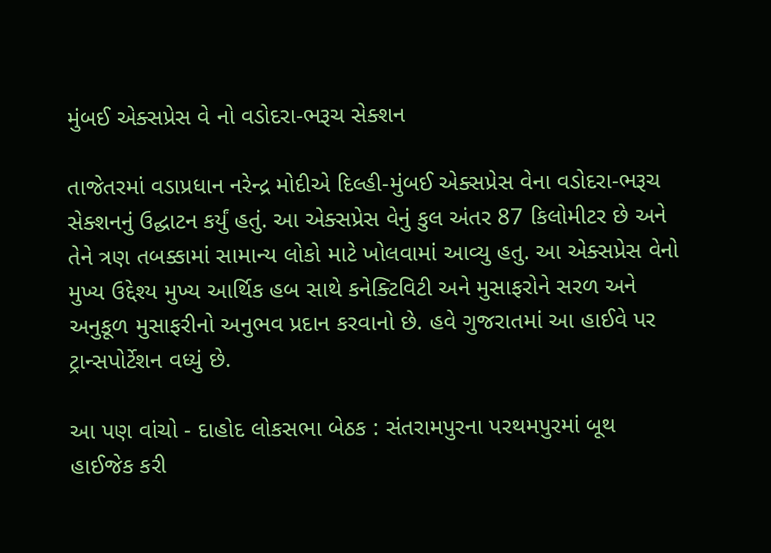મુંબઈ એક્સપ્રેસ વે નો વડોદરા-ભરૂચ સેક્શન

તાજેતરમાં વડાપ્રધાન નરેન્દ્ર મોદીએ દિલ્હી-મુંબઈ એક્સપ્રેસ વેના વડોદરા-ભરૂચ સેક્શનનું ઉદ્ઘાટન કર્યું હતું. આ એક્સપ્રેસ વેનું કુલ અંતર 87 કિલોમીટર છે અને તેને ત્રણ તબક્કામાં સામાન્ય લોકો માટે ખોલવામાં આવ્યુ હતુ. આ એક્સપ્રેસ વેનો મુખ્ય ઉદ્દેશ્ય મુખ્ય આર્થિક હબ સાથે કનેક્ટિવિટી અને મુસાફરોને સરળ અને અનુકૂળ મુસાફરીનો અનુભવ પ્રદાન કરવાનો છે. હવે ગુજરાતમાં આ હાઈવે પર ટ્રાન્સપોર્ટેશન વધ્યું છે.

આ પણ વાંચો - દાહોદ લોકસભા બેઠક : સંતરામપુરના પરથમપુરમાં બૂથ હાઈજેક કરી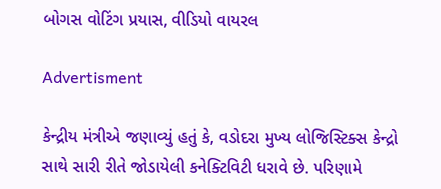બોગસ વોટિંગ પ્રયાસ, વીડિયો વાયરલ

Advertisment

કેન્દ્રીય મંત્રીએ જણાવ્યું હતું કે, વડોદરા મુખ્ય લોજિસ્ટિક્સ કેન્દ્રો સાથે સારી રીતે જોડાયેલી કનેક્ટિવિટી ધરાવે છે. પરિણામે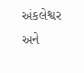અંકલેશ્વર અને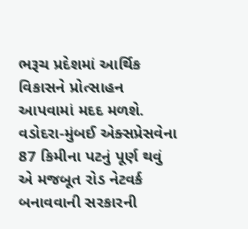ભરૂચ પ્રદેશમાં આર્થિક વિકાસને પ્રોત્સાહન આપવામાં મદદ મળશે. વડોદરા-મુંબઈ એક્સપ્રેસવેના 87 કિમીના પટનું પૂર્ણ થવું એ મજબૂત રોડ નેટવર્ક બનાવવાની સરકારની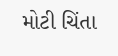મોટી ચિંતા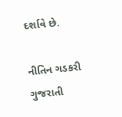દર્શાવે છે.

નીતિન ગડકરી ગુજરાતી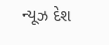ન્યૂઝ દેશ